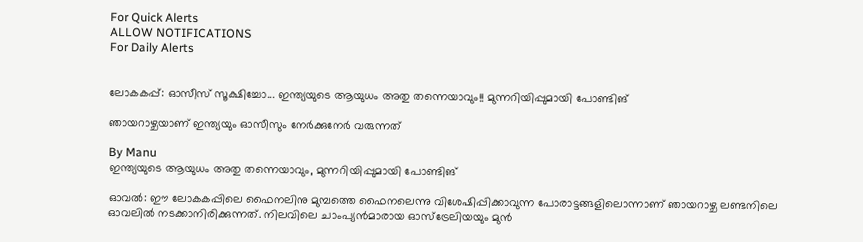For Quick Alerts
ALLOW NOTIFICATIONS
For Daily Alerts


ലോകകപ്പ്: ഓസീസ് സൂക്ഷിച്ചോ... ഇന്ത്യയുടെ ആയുധം അതു തന്നെയാവും!! മുന്നറിയിപ്പുമായി പോണ്ടിങ്

ഞായറാഴ്ചയാണ് ഇന്ത്യയും ഓസീസും നേര്‍ക്കുനേര്‍ വരുന്നത്

By Manu
ഇന്ത്യയുടെ ആയുധം അതു തന്നെയാവും, മുന്നറിയിപ്പുമായി പോണ്ടിങ്

ഓവല്‍: ഈ ലോകകപ്പിലെ ഫൈനലിനു മുമ്പത്തെ ഫൈനലെന്നു വിശേഷിപ്പിക്കാവുന്ന പോരാട്ടങ്ങളിലൊന്നാണ് ഞായറാഴ്ച ലണ്ടനിലെ ഓവലില്‍ നടക്കാനിരിക്കുന്നത്. നിലവിലെ ചാംപ്യന്‍മാരായ ഓസ്‌ട്രേലിയയും മുന്‍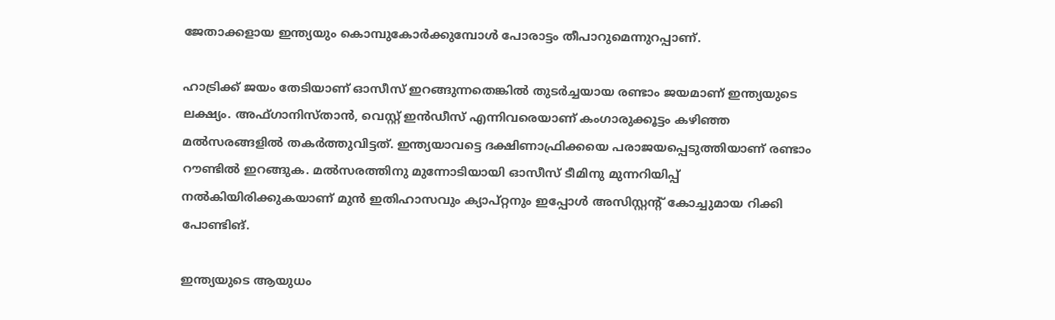ജേതാക്കളായ ഇന്ത്യയും കൊമ്പുകോര്‍ക്കുമ്പോള്‍ പോരാട്ടം തീപാറുമെന്നുറപ്പാണ്.

ഹാട്രിക്ക് ജയം തേടിയാണ് ഓസീസ് ഇറങ്ങുന്നതെങ്കില്‍ തുടര്‍ച്ചയായ രണ്ടാം ജയമാണ് ഇന്ത്യയുടെ ലക്ഷ്യം. അഫ്ഗാനിസ്താന്‍, വെസ്റ്റ് ഇന്‍ഡീസ് എന്നിവരെയാണ് കംഗാരുക്കൂട്ടം കഴിഞ്ഞ മല്‍സരങ്ങളില്‍ തകര്‍ത്തുവിട്ടത്. ഇന്ത്യയാവട്ടെ ദക്ഷിണാഫ്രിക്കയെ പരാജയപ്പെടുത്തിയാണ് രണ്ടാം റൗണ്ടില്‍ ഇറങ്ങുക. മല്‍സരത്തിനു മുന്നോടിയായി ഓസീസ് ടീമിനു മുന്നറിയിപ്പ് നല്‍കിയിരിക്കുകയാണ് മുന്‍ ഇതിഹാസവും ക്യാപ്റ്റനും ഇപ്പോള്‍ അസിസ്റ്റന്റ് കോച്ചുമായ റിക്കി പോണ്ടിങ്.

ഇന്ത്യയുടെ ആയുധം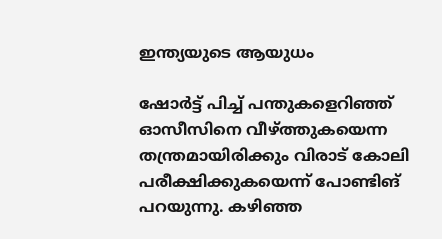ഇന്ത്യയുടെ ആയുധം

ഷോര്‍ട്ട് പിച്ച് പന്തുകളെറിഞ്ഞ് ഓസീസിനെ വീഴ്ത്തുകയെന്ന തന്ത്രമായിരിക്കും വിരാട് കോലി പരീക്ഷിക്കുകയെന്ന് പോണ്ടിങ് പറയുന്നു. കഴിഞ്ഞ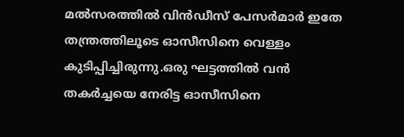മല്‍സരത്തില്‍ വിന്‍ഡീസ് പേസര്‍മാര്‍ ഇതേ തന്ത്രത്തിലൂടെ ഓസീസിനെ വെള്ളം കുടിപ്പിച്ചിരുന്നു.ഒരു ഘട്ടത്തില്‍ വന്‍ തകര്‍ച്ചയെ നേരിട്ട ഓസീസിനെ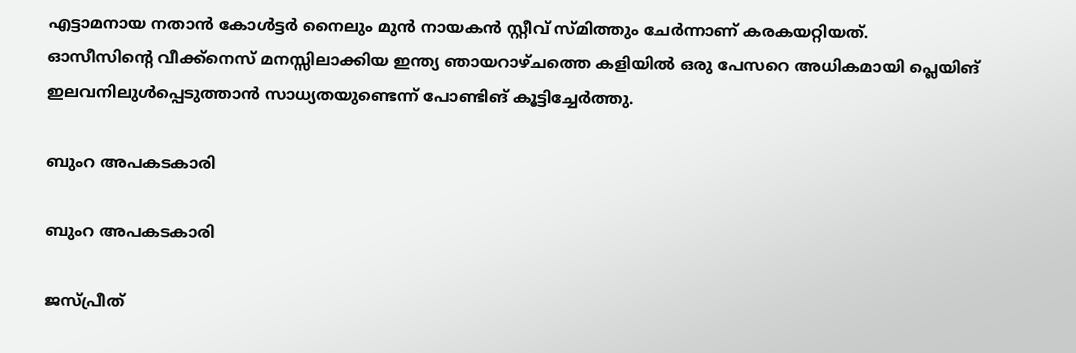എട്ടാമനായ നതാന്‍ കോള്‍ട്ടര്‍ നൈലും മുന്‍ നായകന്‍ സ്റ്റീവ് സ്മിത്തും ചേര്‍ന്നാണ് കരകയറ്റിയത്.
ഓസീസിന്റെ വീക്ക്‌നെസ് മനസ്സിലാക്കിയ ഇന്ത്യ ഞായറാഴ്ചത്തെ കളിയില്‍ ഒരു പേസറെ അധികമായി പ്ലെയിങ് ഇലവനിലുള്‍പ്പെടുത്താന്‍ സാധ്യതയുണ്ടെന്ന് പോണ്ടിങ് കൂട്ടിച്ചേര്‍ത്തു.

ബുംറ അപകടകാരി

ബുംറ അപകടകാരി

ജസ്പ്രീത്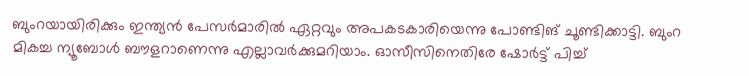ബുംറയായിരിക്കും ഇന്ത്യന്‍ പേസര്‍മാരില്‍ ഏറ്റവും അപകടകാരിയെന്നു പോണ്ടിങ് ചൂണ്ടിക്കാട്ടി. ബുംറ മികച്ച ന്യൂബോള്‍ ബൗളറാണെന്നു എല്ലാവര്‍ക്കുമറിയാം. ഓസീസിനെതിരേ ഷോര്‍ട്ട് പിച്ച്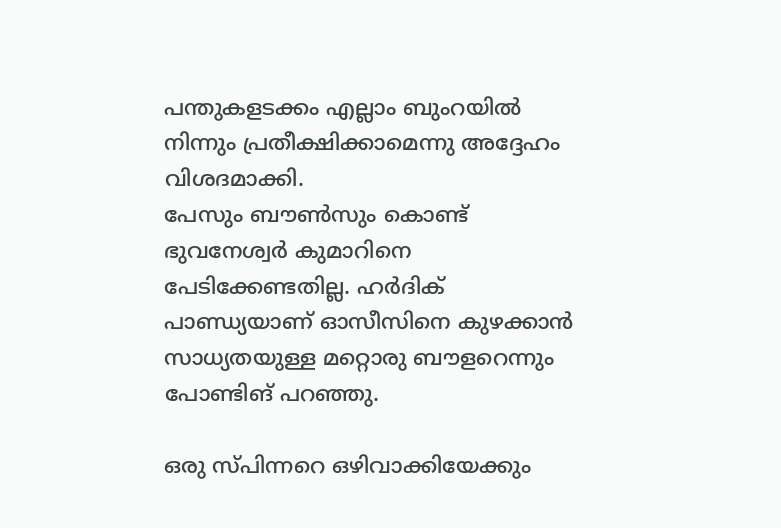പന്തുകളടക്കം എല്ലാം ബുംറയില്‍ നിന്നും പ്രതീക്ഷിക്കാമെന്നു അദ്ദേഹം വിശദമാക്കി.
പേസും ബൗണ്‍സും കൊണ്ട് ഭുവനേശ്വര്‍ കുമാറിനെ പേടിക്കേണ്ടതില്ല. ഹര്‍ദിക് പാണ്ഡ്യയാണ് ഓസീസിനെ കുഴക്കാന്‍ സാധ്യതയുള്ള മറ്റൊരു ബൗളറെന്നും പോണ്ടിങ് പറഞ്ഞു.

ഒരു സ്പിന്നറെ ഒഴിവാക്കിയേക്കും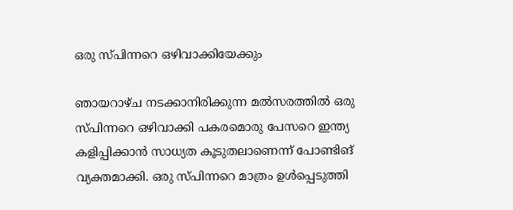ഒരു സ്പിന്നറെ ഒഴിവാക്കിയേക്കും

ഞായറാഴ്ച നടക്കാനിരിക്കുന്ന മല്‍സരത്തില്‍ ഒരു സ്പിന്നറെ ഒഴിവാക്കി പകരമൊരു പേസറെ ഇന്ത്യ കളിപ്പിക്കാന്‍ സാധ്യത കൂടുതലാണെന്ന് പോണ്ടിങ് വ്യക്തമാക്കി. ഒരു സ്പിന്നറെ മാത്രം ഉള്‍പ്പെടുത്തി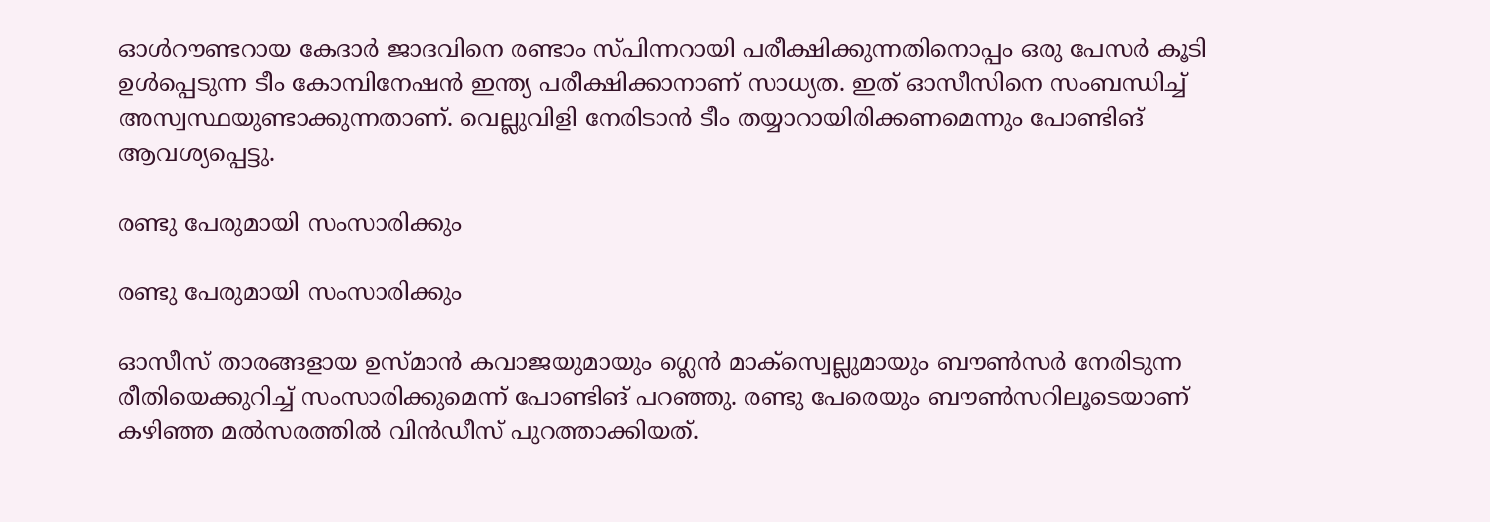ഓള്‍റൗണ്ടറായ കേദാര്‍ ജാദവിനെ രണ്ടാം സ്പിന്നറായി പരീക്ഷിക്കുന്നതിനൊപ്പം ഒരു പേസര്‍ കൂടി ഉള്‍പ്പെടുന്ന ടീം കോമ്പിനേഷന്‍ ഇന്ത്യ പരീക്ഷിക്കാനാണ് സാധ്യത. ഇത് ഓസീസിനെ സംബന്ധിച്ച് അസ്വസ്ഥയുണ്ടാക്കുന്നതാണ്. വെല്ലുവിളി നേരിടാന്‍ ടീം തയ്യാറായിരിക്കണമെന്നും പോണ്ടിങ് ആവശ്യപ്പെട്ടു.

രണ്ടു പേരുമായി സംസാരിക്കും

രണ്ടു പേരുമായി സംസാരിക്കും

ഓസീസ് താരങ്ങളായ ഉസ്മാന്‍ കവാജയുമായും ഗ്ലെന്‍ മാക്‌സ്വെല്ലുമായും ബൗണ്‍സര്‍ നേരിടുന്ന രീതിയെക്കുറിച്ച് സംസാരിക്കുമെന്ന് പോണ്ടിങ് പറഞ്ഞു. രണ്ടു പേരെയും ബൗണ്‍സറിലൂടെയാണ് കഴിഞ്ഞ മല്‍സരത്തില്‍ വിന്‍ഡീസ് പുറത്താക്കിയത്.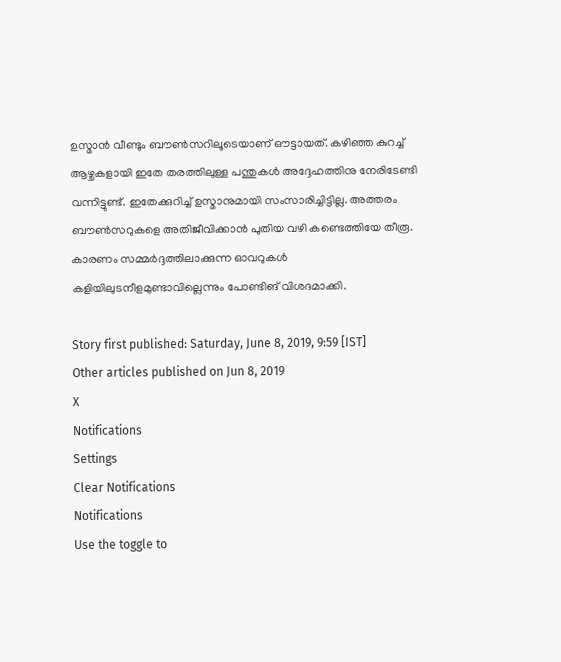ഉസ്മാന്‍ വീണ്ടും ബൗണ്‍സറിലൂടെയാണ് ഔട്ടായത്. കഴിഞ്ഞ കുറച്ച് ആഴ്ചകളായി ഇതേ തരത്തിലുള്ള പന്തുകള്‍ അദ്ദേഹത്തിനു നേരിടേണ്ടി വന്നിട്ടുണ്ട്. ഇതേക്കുറിച്ച് ഉസ്മാനുമായി സംസാരിച്ചിട്ടില്ല. അത്തരം ബൗണ്‍സറുകളെ അതിജീവിക്കാന്‍ പുതിയ വഴി കണ്ടെത്തിയേ തീരൂ. കാരണം സമ്മര്‍ദ്ദത്തിലാക്കുന്ന ഓവറുകള്‍ കളിയിലുടനീളമുണ്ടാവില്ലെന്നും പോണ്ടിങ് വിശദമാക്കി.

Story first published: Saturday, June 8, 2019, 9:59 [IST]
Other articles published on Jun 8, 2019
X
Notifications
Settings
Clear Notifications
Notifications
Use the toggle to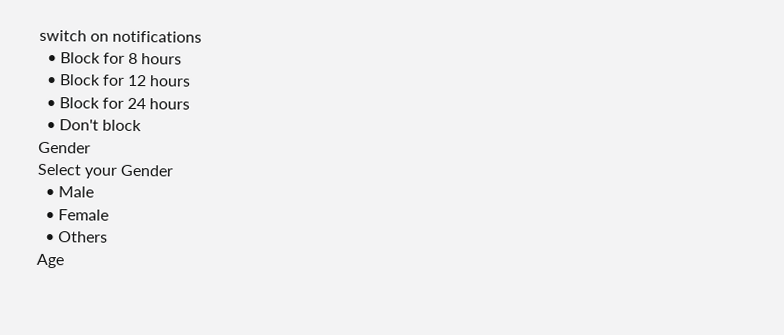switch on notifications
  • Block for 8 hours
  • Block for 12 hours
  • Block for 24 hours
  • Don't block
Gender
Select your Gender
  • Male
  • Female
  • Others
Age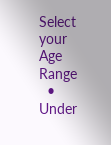Select your Age Range
  • Under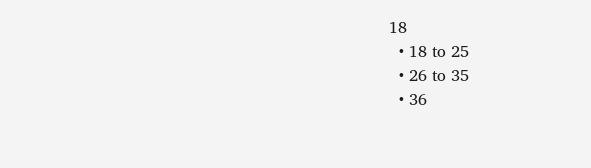18
  • 18 to 25
  • 26 to 35
  • 36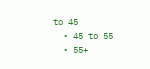to 45
  • 45 to 55
  • 55+